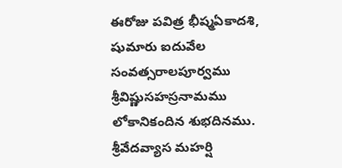ఈరోజు పవిత్ర భీష్మఏకాదశి, షుమారు ఐదువేల సంవత్సరాలపూర్వము శ్రీవిష్ణుసహస్రనామము లోకానికందిన శుభదినము.
శ్రీవేదవ్యాస మహర్షి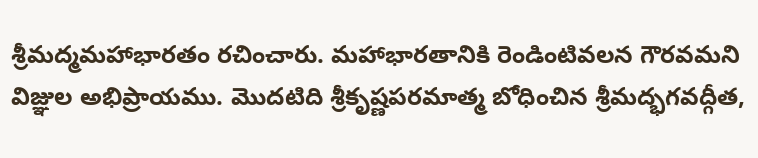శ్రీమద్మమహాభారతం రచించారు. మహాభారతానికి రెండింటివలన గౌరవమని విజ్ఞుల అభిప్రాయము. మొదటిది శ్రీకృష్ణపరమాత్మ బోధించిన శ్రీమద్భగవద్గీత,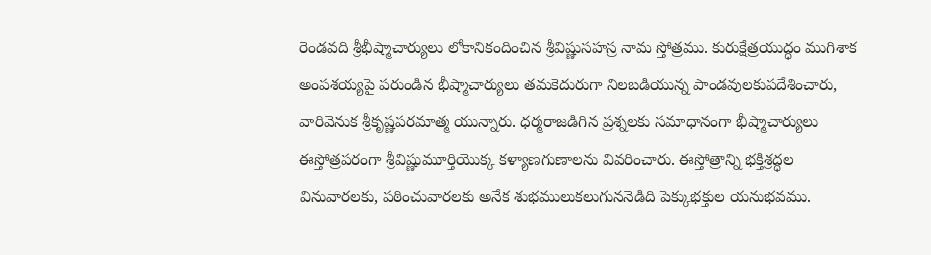రెండవది శ్రీభీష్మాచార్యులు లోకానికందించిన శ్రీవిష్ణుసహస్ర నామ స్తోత్రము. కురుక్షేత్రయుద్ధం ముగిశాక అంపశయ్యపై పరుండిన భీష్మాచార్యులు తమకెదురుగా నిలబడియున్న పాండవులకుపదేశించారు, వారివెనుక శ్రీకృష్ణపరమాత్మ యున్నారు. ధర్మరాజడిగిన ప్రశ్నలకు సమాధానంగా భీష్మాచార్యులు ఈస్తోత్రపరంగా శ్రీవిష్ణుమూర్తియొక్క కళ్యాణగుణాలను వివరించారు. ఈస్తోత్రాన్ని భక్తిశ్రద్ధల వినువారలకు, పఠించువారలకు అనేక శుభములుకలుగుననెడిది పెక్కుభక్తుల యనుభవము.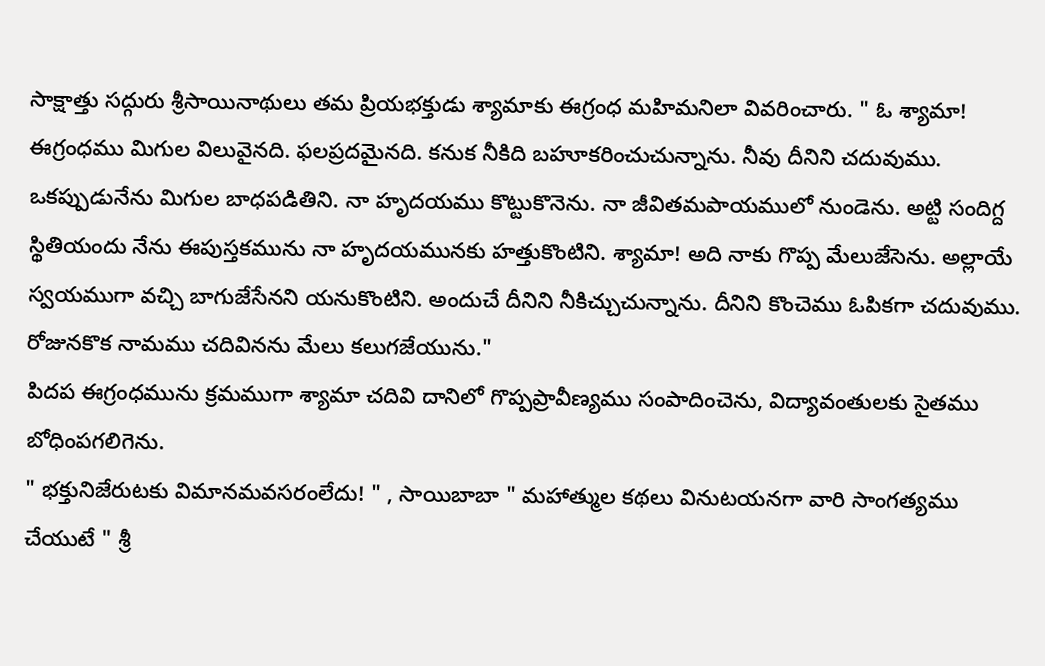సాక్షాత్తు సద్గురు శ్రీసాయినాథులు తమ ప్రియభక్తుడు శ్యామాకు ఈగ్రంధ మహిమనిలా వివరించారు. " ఓ శ్యామా! ఈగ్రంధము మిగుల విలువైనది. ఫలప్రదమైనది. కనుక నీకిది బహూకరించుచున్నాను. నీవు దీనిని చదువుము. ఒకప్పుడునేను మిగుల బాధపడితిని. నా హృదయము కొట్టుకొనెను. నా జీవితమపాయములో నుండెను. అట్టి సందిగ్ద స్థితియందు నేను ఈపుస్తకమును నా హృదయమునకు హత్తుకొంటిని. శ్యామా! అది నాకు గొప్ప మేలుజేసెను. అల్లాయే స్వయముగా వచ్చి బాగుజేసేనని యనుకొంటిని. అందుచే దీనిని నీకిచ్చుచున్నాను. దీనిని కొంచెము ఓపికగా చదువుము. రోజునకొక నామము చదివినను మేలు కలుగజేయును."
పిదప ఈగ్రంధమును క్రమముగా శ్యామా చదివి దానిలో గొప్పప్రావీణ్యము సంపాదించెను, విద్యావంతులకు సైతము బోధింపగలిగెను.
" భక్తునిజేరుటకు విమానమవసరంలేదు! " , సాయిబాబా " మహాత్ముల కథలు వినుటయనగా వారి సాంగత్యము చేయుటే " శ్రీ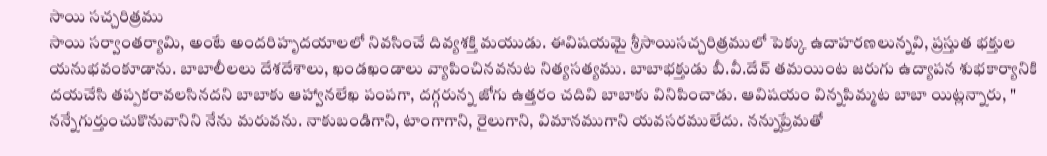సాయి సచ్చరిత్రము
సాయి సర్వాంతర్యామి, అంటే అందరిహృదయాలలో నివసించే దివ్యశక్తి మయుడు. ఈవిషయమై శ్రీసాయిసచ్చరిత్రములో పెక్కు ఉదాహరణలున్నవి, ప్రస్తుత భక్తుల యనుభవంకూడాను. బాబాలీలలు దేశదేశాలు, ఖండఖండాలు వ్యాపించినవనుట నిత్యసత్యము. బాబాభక్తుడు బీ.వీ.దేవ్ తమయింట జరుగు ఉద్యాపన శుభకార్యానికి దయచేసి తప్పకరావలసినదని బాబాకు ఆహ్వానలేఖ పంపగా, దగ్గరున్న జోగు ఉత్తరం చదివి బాబాకు వినిపించాడు. ఆవిషయం విన్నపిమ్మట బాబా యిట్లన్నారు, " నన్నేగుర్తుంచుకొనువానిని నేను మరువను. నాకుబండిగాని, టాంగాగాని, రైలుగాని, విమానముగాని యవసరములేదు. నన్నుప్రేమతో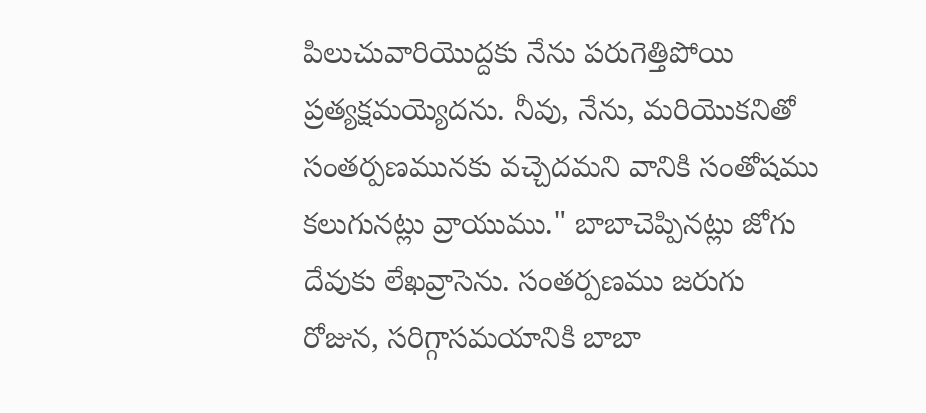పిలుచువారియొద్దకు నేను పరుగెత్తిపోయి ప్రత్యక్షమయ్యెదను. నీవు, నేను, మరియొకనితో సంతర్పణమునకు వచ్చెదమని వానికి సంతోషము కలుగునట్లు వ్రాయుము." బాబాచెప్పినట్లు జోగు దేవుకు లేఖవ్రాసెను. సంతర్పణము జరుగు రోజున, సరిగ్గాసమయానికి బాబా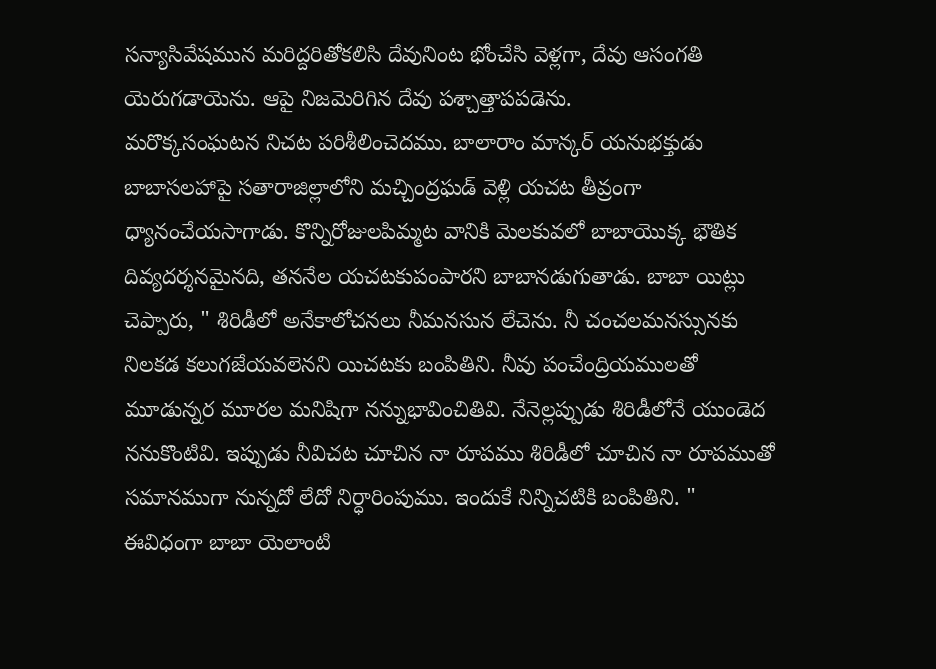సన్యాసివేషమున మరిద్దరితోకలిసి దేవునింట భోంచేసి వెళ్లగా, దేవు ఆసంగతి యెరుగడాయెను. ఆపై నిజమెరిగిన దేవు పశ్చాత్తాపపడెను.
మరొక్కసంఘటన నిచట పరిశీలించెదము. బాలారాం మాన్కర్ యనుభక్తుడు బాబాసలహాపై సతారాజిల్లాలోని మచ్చింద్రఘడ్ వెళ్లి యచట తీవ్రంగా ధ్యానంచేయసాగాడు. కొన్నిరోజులపిమ్మట వానికి మెలకువలో బాబాయొక్క భౌతిక దివ్యదర్శనమైనది, తననేల యచటకుపంపారని బాబానడుగుతాడు. బాబా యిట్లు చెప్పారు, " శిరిడీలో అనేకాలోచనలు నీమనసున లేచెను. నీ చంచలమనస్సునకు నిలకడ కలుగజేయవలెనని యిచటకు బంపితిని. నీవు పంచేంద్రియములతో మూడున్నర మూరల మనిషిగా నన్నుభావించితివి. నేనెల్లప్పుడు శిరిడీలోనే యుండెద ననుకొంటివి. ఇప్పుడు నీవిచట చూచిన నా రూపము శిరిడీలో చూచిన నా రూపముతో సమానముగా నున్నదో లేదో నిర్ధారింపుము. ఇందుకే నిన్నిచటికి బంపితిని. " ఈవిధంగా బాబా యెలాంటి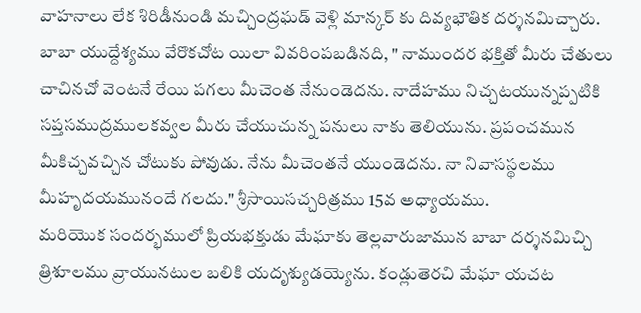వాహనాలు లేక శిరిడీనుండి మచ్చింద్రఘడ్ వెళ్లి మాన్కర్ కు దివ్యభౌతిక దర్శనమిచ్చారు.
బాబా యుద్దేశ్యము వేరొకచోట యిలా వివరింపబడినది, " నాముందర భక్తితో మీరు చేతులు చాచినచో వెంటనే రేయి పగలు మీచెంత నేనుండెదను. నాదేహము నిచ్చటయున్నప్పటికి సప్తసముద్రములకవ్వల మీరు చేయుచున్న పనులు నాకు తెలియును. ప్రపంచమున మీకిచ్చవచ్చిన చోటుకు పోవుడు. నేను మీచెంతనే యుండెదను. నా నివాసస్థలము మీహృదయమునందే గలదు." శ్రీసాయిసచ్చరిత్రము 15వ అధ్యాయము.
మరియొక సందర్భములో ప్రియభక్తుడు మేఘాకు తెల్లవారుజామున బాబా దర్శనమిచ్చి త్రిశూలము వ్రాయునటుల బలికి యదృశ్యుడయ్యెను. కండ్లుతెరచి మేఘా యచట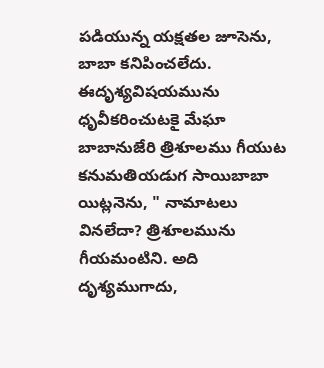పడియున్న యక్షతల జూసెను, బాబా కనిపించలేదు. ఈదృశ్యవిషయమును ధృవీకరించుటకై మేఘా బాబానుజేరి త్రిశూలము గీయుట కనుమతియడుగ సాయిబాబా యిట్లనెను, " నామాటలు వినలేదా? త్రిశూలమును గీయమంటిని. అది దృశ్యముగాదు,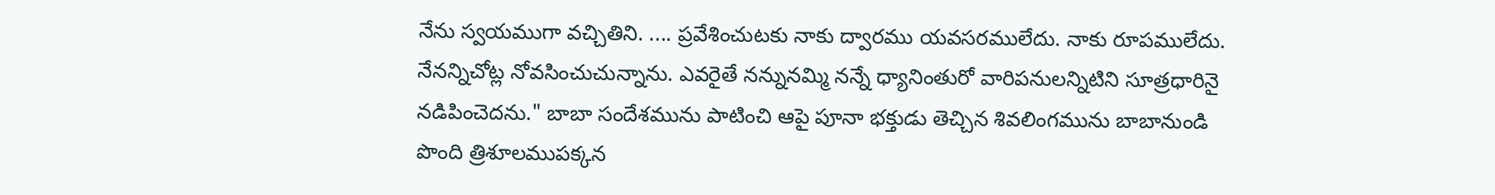నేను స్వయముగా వచ్చితిని. .... ప్రవేశించుటకు నాకు ద్వారము యవసరములేదు. నాకు రూపములేదు. నేనన్నిచోట్ల నోవసించుచున్నాను. ఎవరైతే నన్నునమ్మి నన్నే ధ్యానింతురో వారిపనులన్నిటిని సూత్రధారినై నడిపించెదను." బాబా సందేశమును పాటించి ఆపై పూనా భక్తుడు తెచ్చిన శివలింగమును బాబానుండి పొంది త్రిశూలముపక్కన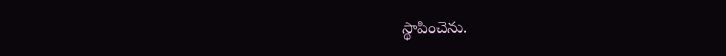స్థాపించెను.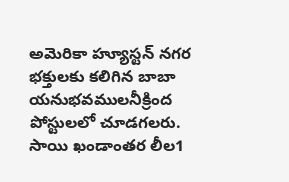అమెరికా హ్యూస్టన్ నగర భక్తులకు కలిగిన బాబా యనుభవములనీక్రింద పోస్టులలో చూడగలరు.
సాయి ఖండాంతర లీల1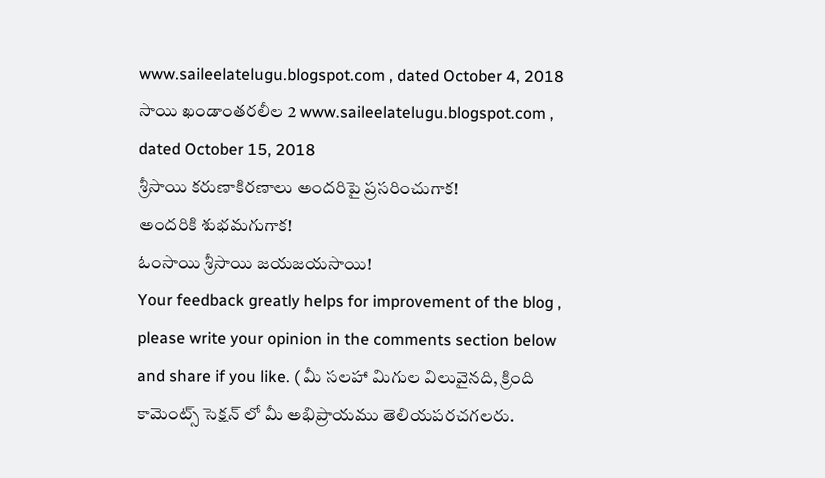www.saileelatelugu.blogspot.com , dated October 4, 2018
సాయి ఖండాంతరలీల 2 www.saileelatelugu.blogspot.com , dated October 15, 2018
శ్రీసాయి కరుణాకిరణాలు అందరిపై ప్రసరించుగాక!
అందరికి శుభమగుగాక!
ఓంసాయి శ్రీసాయి జయజయసాయి!
Your feedback greatly helps for improvement of the blog , please write your opinion in the comments section below and share if you like. ( మీ సలహా మిగుల విలువైనది, క్రింది కామెంట్స్ సెక్షన్ లో మీ అభిప్రాయము తెలియపరచగలరు.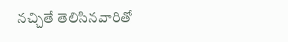నచ్చితే తెలిసినవారితో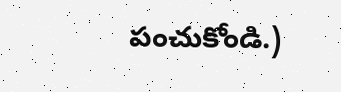పంచుకోండి.)